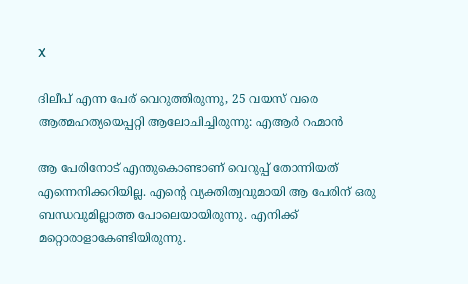X

ദിലീപ് എന്ന പേര് വെറുത്തിരുന്നു, 25 വയസ് വരെ ആത്മഹത്യയെപ്പറ്റി ആലോചിച്ചിരുന്നു: എആര്‍ റഹ്മാന്‍

ആ പേരിനോട് എന്തുകൊണ്ടാണ് വെറുപ്പ് തോന്നിയത് എന്നെനിക്കറിയില്ല. എന്റെ വ്യക്തിത്വവുമായി ആ പേരിന് ഒരു ബന്ധവുമില്ലാത്ത പോലെയായിരുന്നു. എനിക്ക് മറ്റൊരാളാകേണ്ടിയിരുന്നു.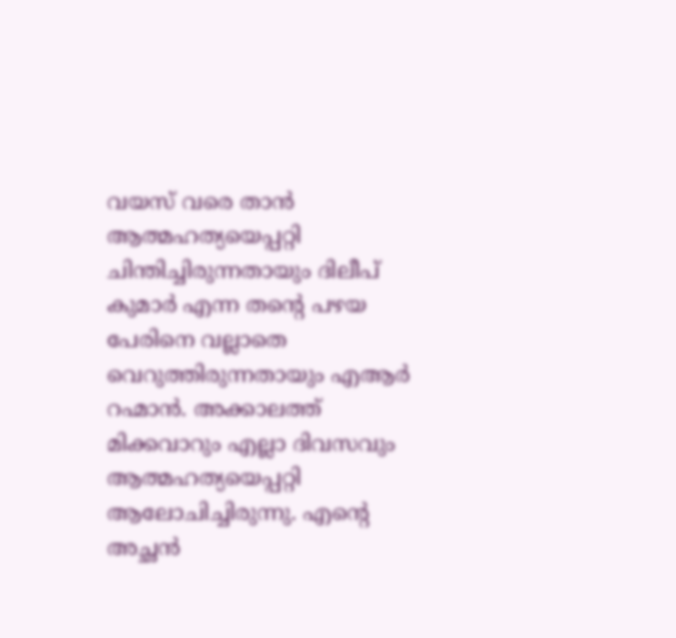വയസ് വരെ താന്‍ ആത്മഹത്യയെപ്പറ്റി ചിന്തിച്ചിരുന്നതായും ദിലീപ് കുമാര്‍ എന്ന തന്റെ പഴയ പേരിനെ വല്ലാതെ വെറുത്തിരുന്നതായും എആര്‍ റഹ്മാന്‍. അക്കാലത്ത് മിക്കവാറും എല്ലാ ദിവസവും ആത്മഹത്യയെപ്പറ്റി ആലോചിച്ചിരുന്നു. എന്റെ അച്ഛന്‍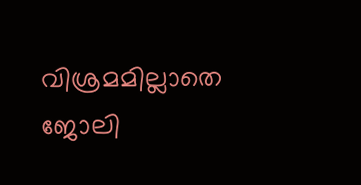വിശ്രമമില്ലാതെ ജോലി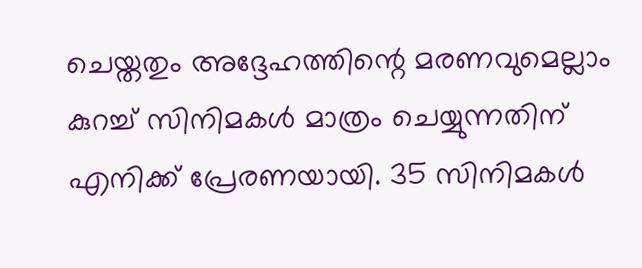ചെയ്തതും അദ്ദേഹത്തിന്റെ മരണവുമെല്ലാം കുറച്ച് സിനിമകള്‍ മാത്രം ചെയ്യുന്നതിന് എനിക്ക് പ്രേരണയായി. 35 സിനിമകള്‍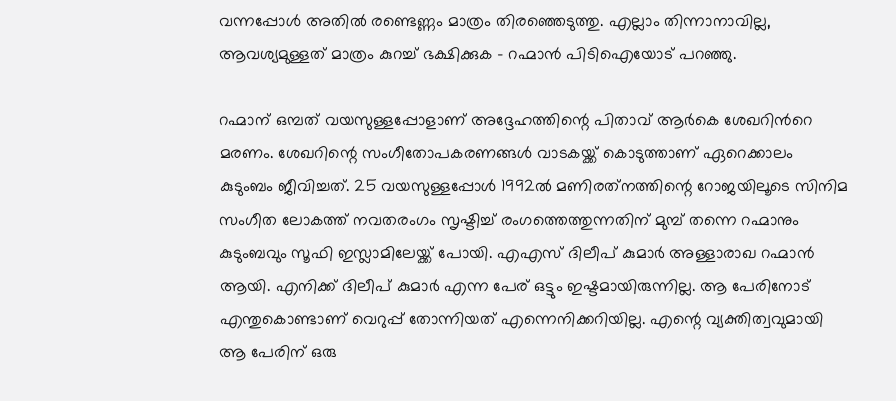വന്നപ്പോള്‍ അതില്‍ രണ്ടെണ്ണം മാത്രം തിരഞ്ഞെടുത്തു. എല്ലാം തിന്നാനാവില്ല, ആവശ്യമുള്ളത് മാത്രം കുറച്ച് ഭക്ഷിക്കുക – റഹ്മാന്‍ പിടിഐയോട് പറഞ്ഞു.

റഹ്മാന് ഒമ്പത് വയസുള്ളപ്പോളാണ് അദ്ദേഹത്തിന്റെ പിതാവ് ആര്‍കെ ശേഖറിന്‍റെ മരണം. ശേഖറിന്റെ സംഗീതോപകരണങ്ങള്‍ വാടകയ്ക്ക് കൊടുത്താണ് ഏറെക്കാലം കുടുംബം ജീവിച്ചത്. 25 വയസുള്ളപ്പോള്‍ 1992ല്‍ മണിരത്‌നത്തിന്റെ റോജയിലൂടെ സിനിമ സംഗീത ലോകത്ത് നവതരംഗം സൃഷ്ടിച്ച് രംഗത്തെത്തുന്നതിന് മുമ്പ് തന്നെ റഹ്മാനും കുടുംബവും സൂഫി ഇസ്ലാമിലേയ്ക്ക് പോയി. എഎസ് ദിലീപ് കുമാര്‍ അള്ളാരാഖ റഹ്മാന്‍ ആയി. എനിക്ക് ദിലീപ് കുമാര്‍ എന്ന പേര് ഒട്ടും ഇഷ്ടമായിരുന്നില്ല. ആ പേരിനോട് എന്തുകൊണ്ടാണ് വെറുപ്പ് തോന്നിയത് എന്നെനിക്കറിയില്ല. എന്റെ വ്യക്തിത്വവുമായി ആ പേരിന് ഒരു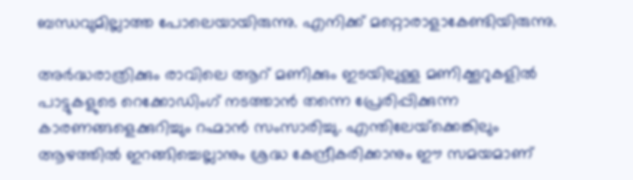ബന്ധവുമില്ലാത്ത പോലെയായിരുന്നു. എനിക്ക് മറ്റൊരാളാകേണ്ടിയിരുന്നു.

അര്‍ദ്ധരാത്രിക്കും രാവിലെ ആറ് മണിക്കും ഇടയിലുള്ള മണിക്കൂറുകളില്‍ പാട്ടുകളുടെ റെക്കോഡിംഗ് നടത്താന്‍ തന്നെ പ്രേരിപ്പിക്കുന്ന കാരണങ്ങളെക്കുറിച്ചും റഹ്മാന്‍ സംസാരിച്ചു. എന്തിലേയ്‌ക്കെങ്കിലും ആഴത്തില്‍ ഇറങ്ങിച്ചെല്ലാനും ശ്രദ്ധ കേന്ദ്രീകരിക്കാനും ഈ സമയമാണ്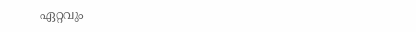ഏറ്റവും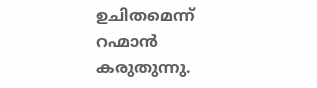ഉചിതമെന്ന് റഹ്മാന്‍ കരുതുന്നു.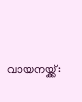വായനയ്ക്ക്: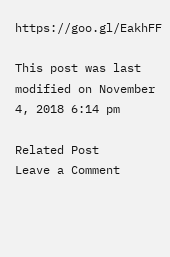https://goo.gl/EakhFF

This post was last modified on November 4, 2018 6:14 pm

Related Post
Leave a Comment